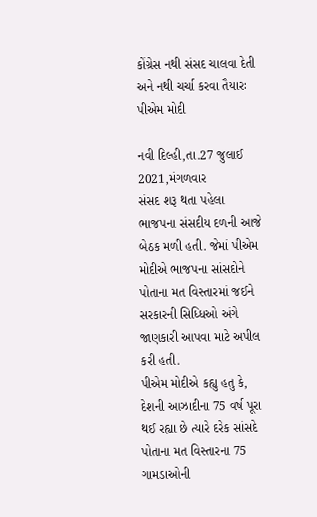કોંગ્રેસ નથી સંસદ ચાલવા દેતી અને નથી ચર્ચા કરવા તૈયારઃ પીએમ મોદી

નવી દિલ્હી,તા.27 જુલાઈ 2021,મંગળવાર
સંસદ શરૂ થતા પહેલા ભાજપના સંસદીય દળની આજે બેઠક મળી હતી. જેમાં પીએમ મોદીએ ભાજપના સાંસદોને પોતાના મત વિસ્તારમાં જઈને સરકારની સિધ્ધિઓ અંગે જાણકારી આપવા માટે અપીલ કરી હતી.
પીએમ મોદીએ કહ્યુ હતુ કે, દેશની આઝાદીના 75 વર્ષ પૂરા થઈ રહ્યા છે ત્યારે દરેક સાંસદે પોતાના મત વિસ્તારના 75 ગામડાઓની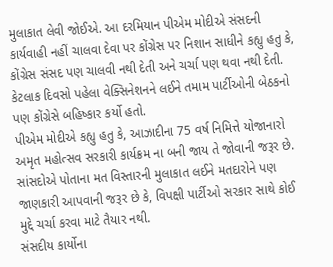મુલાકાત લેવી જોઈએ. આ દરમિયાન પીએમ મોદીએ સંસદની કાર્યવાહી નહીં ચાલવા દેવા પર કોંગ્રેસ પર નિશાન સાધીને કહ્યુ હતુ કે, કોંગ્રેસ સંસદ પણ ચાલવી નથી દેતી અને ચર્ચા પણ થવા નથી દેતી. કેટલાક દિવસો પહેલા વેક્સિનેશનને લઈને તમામ પાર્ટીઓની બેઠકનો પણ કોંગ્રેસે બહિષ્કાર કર્યો હતો.
પીએમ મોદીએ કહ્યુ હતુ કે, આઝાદીના 75 વર્ષ નિમિત્તે યોજાનારો અમૃત મહોત્સવ સરકારી કાર્યક્રમ ના બની જાય તે જોવાની જરૂર છે. સાંસદોએ પોતાના મત વિસ્તારની મુલાકાત લઈને મતદારોને પણ જાણકારી આપવાની જરૂર છે કે, વિપક્ષી પાર્ટીઓ સરકાર સાથે કોઈ મુદ્દે ચર્ચા કરવા માટે તૈયાર નથી.
સંસદીય કાર્યોના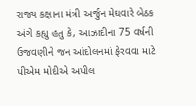રાજ્ય કક્ષાના મંત્રી અર્જુન મેઘવારે બેઠક અંગે કહ્યુ હતુ કે, આઝાદીના 75 વર્ષની ઉજવણીને જન આંદોલનમાં ફેરવવા માટે પીએમ મોદીએ અપીલ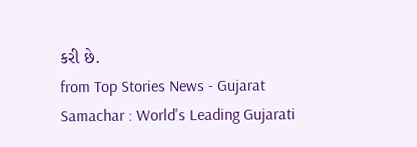કરી છે.
from Top Stories News - Gujarat Samachar : World's Leading Gujarati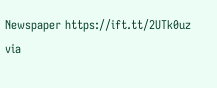Newspaper https://ift.tt/2UTk0uz
via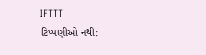IFTTT
ટિપ્પણીઓ નથી: